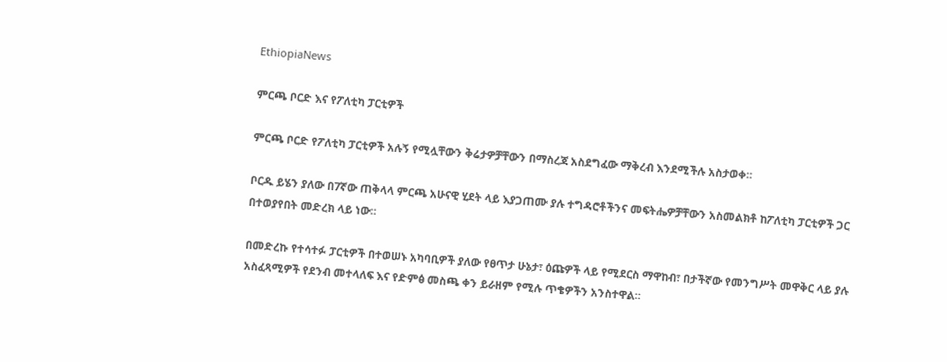EthiopiaNews

ምርጫ ቦርድ እና የፖለቲካ ፓርቲዎች

ምርጫ ቦርድ የፖለቲካ ፓርቲዎች አሉኝ የሚሏቸውን ቅሬታዎቻቸውን በማስረጃ አስደግፈው ማቅረብ እንደሚችሉ አስታወቀ።

ቦርዱ ይሄን ያለው በ7ኛው ጠቅላላ ምርጫ አሁናዊ ሂደት ላይ እያጋጠሙ ያሉ ተግዳሮቶችንና መፍትሔዎቻቸውን አስመልክቶ ከፖለቲካ ፓርቲዎች ጋር በተወያየበት መድረክ ላይ ነው።

በመድረኩ የተሳተፉ ፓርቲዎች በተወሠኑ አካባቢዎች ያለው የፀጥታ ሁኔታ፣ ዕጩዎች ላይ የሚደርስ ማዋከብ፣ በታችኛው የመንግሥት መዋቅር ላይ ያሉ አስፈጻሚዎች የደንብ መተላለፍ እና የድምፅ መስጫ ቀን ይራዘም የሚሉ ጥቄዎችን አንስተዋል።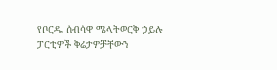የቦርዱ ሰብሳዋ ሜላትወርቅ ኃይሉ ፓርቲዎች ቅሬታዎቻቸውን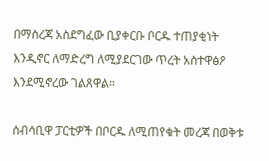በማስረጃ አስደግፈው ቢያቀርቡ ቦርዱ ተጠያቂነት እንዲኖር ለማድረግ ለሚያደርገው ጥረት አስተዋፅዖ እንደሚኖረው ገልጸዋል።

ሰብሳቢዋ ፓርቲዎች በቦርዱ ለሚጠየቁት መረጃ በወቅቱ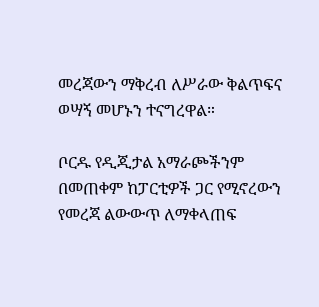መረጃውን ማቅረብ ለሥራው ቅልጥፍና ወሣኝ መሆኑን ተናግረዋል።

ቦርዱ የዲጂታል አማራጮችንም በመጠቀም ከፓርቲዎች ጋር የሚኖረውን የመረጃ ልውውጥ ለማቀላጠፍ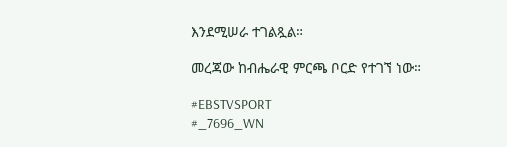እንደሚሠራ ተገልጿል።

መረጃው ከብሔራዊ ምርጫ ቦርድ የተገኘ ነው።

#EBSTVSPORT
#_7696_WN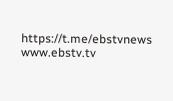https://t.me/ebstvnews
www.ebstv.tv